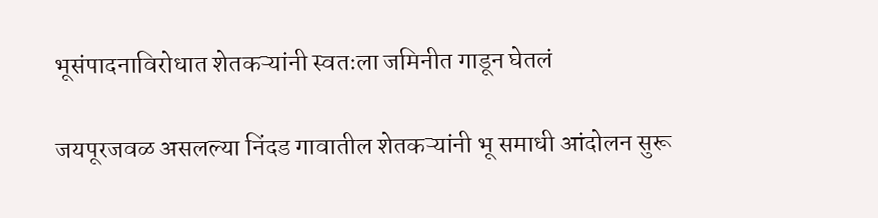भूसंपादनाविरोधात शेतकऱ्यांनी स्वतःला जमिनीत गाडून घेतलं

जयपूरजवळ असलल्या निंदड गावातील शेतकऱ्यांनी भू समाधी आंदोलन सुरू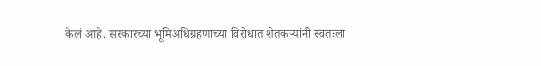केलं आहे. सरकारच्या भूमिअधिग्रहणाच्या विरोधात शेतकऱ्यांनी स्वतःला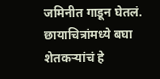जमिनीत गाडून घेतलं. छायाचित्रांमध्ये बघा शेतकऱ्यांचं हे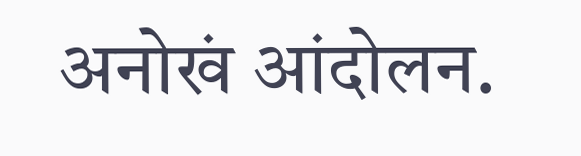अनोखं आंदोलन.